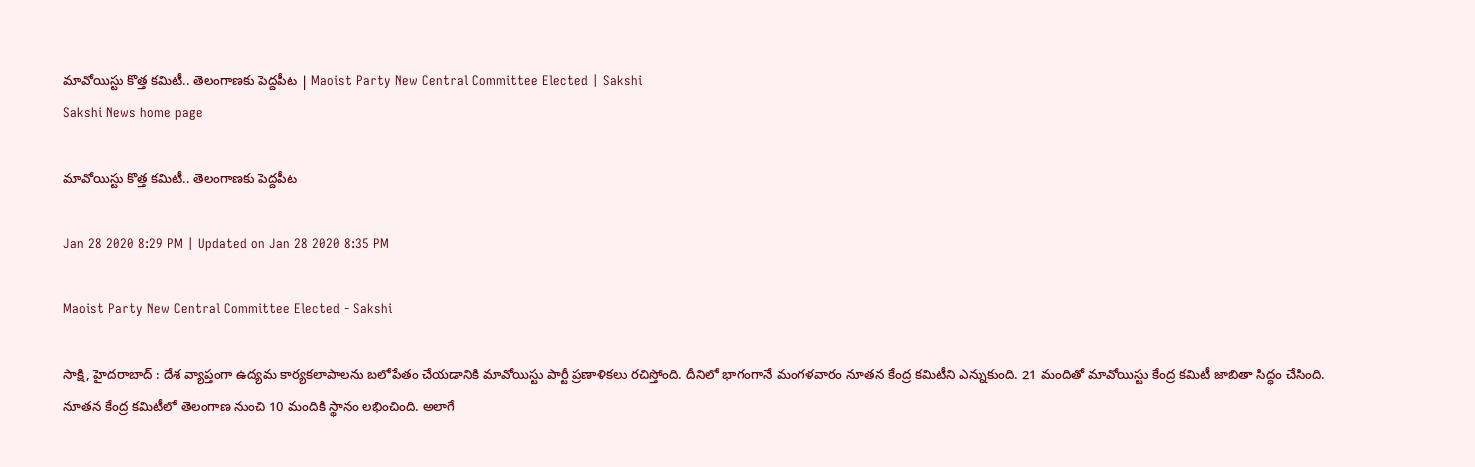మావోయిస్టు కొత్త కమిటీ.. తెలంగాణకు పెద్దపీట | Maoist Party New Central Committee Elected | Sakshi
Sakshi News home page

మావోయిస్టు కొత్త కమిటీ.. తెలంగాణకు పెద్దపీట

Jan 28 2020 8:29 PM | Updated on Jan 28 2020 8:35 PM

Maoist Party New Central Committee Elected - Sakshi

సాక్షి, హైదరాబాద్‌ : దేశ వ్యాప్తంగా ఉద్యమ కార్యకలాపాలను బలోపేతం చేయడానికి మావోయిస్టు పార్టీ ప్రణాళికలు రచిస్తోంది. దీనిలో భాగంగానే మంగళవారం నూతన కేంద్ర కమిటీని ఎన్నుకుంది. 21 మందితో మావోయిస్టు కేంద్ర కమిటీ జాబితా సిద్ధం చేసింది. నూతన కేంద్ర కమిటీలో తెలంగాణ నుంచి 10 మందికి స్థానం లభించింది. అలాగే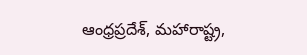ఆంధ్రప్రదేశ్‌, మహారాష్ట్ర,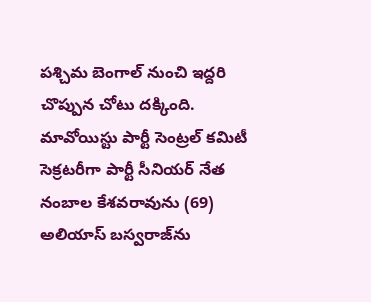పశ్చిమ బెంగాల్ నుంచి ఇద్దరి చొప్పున చోటు దక్కింది. మావోయిస్టు పార్టీ సెంట్రల్ కమిటీ సెక్రటరీగా పార్టీ సీనియర్‌ నేత నంబాల కేశవరావును (69) అలియాస్‌ బస్వరాజ్‌‌ను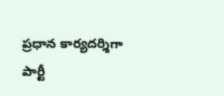ప్రధాన కార్యదర్శిగా పార్టీ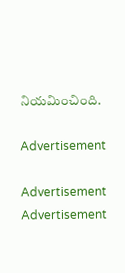నియమించింది.

Advertisement

Advertisement
Advertisement